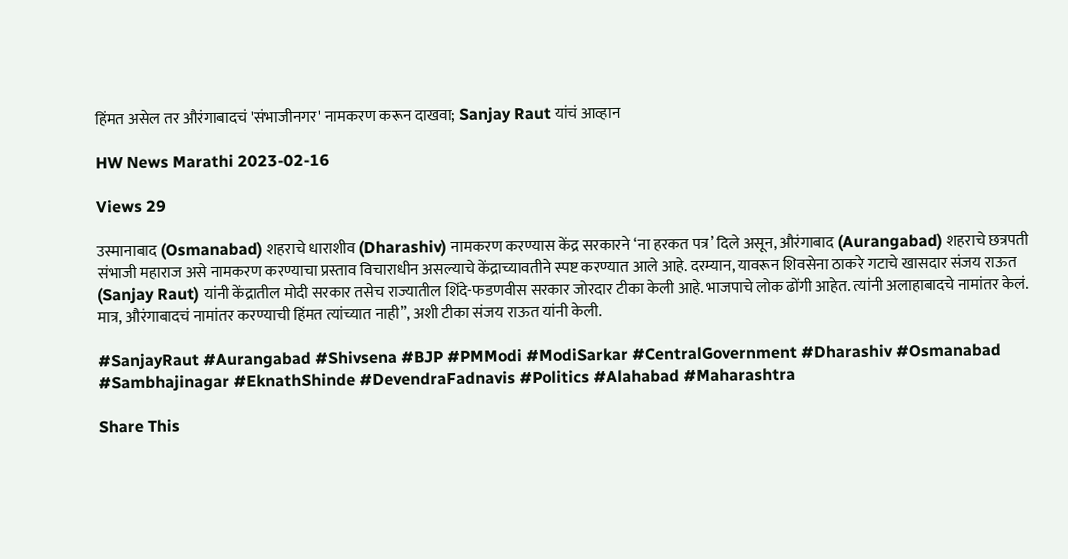हिंमत असेल तर औरंगाबादचं 'संभाजीनगर' नामकरण करून दाखवा; Sanjay Raut यांचं आव्हान

HW News Marathi 2023-02-16

Views 29

उस्मानाबाद (Osmanabad) शहराचे धाराशीव (Dharashiv) नामकरण करण्यास केंद्र सरकारने ‘ना हरकत पत्र’ दिले असून, औरंगाबाद (Aurangabad) शहराचे छत्रपती संभाजी महाराज असे नामकरण करण्याचा प्रस्ताव विचाराधीन असल्याचे केंद्राच्यावतीने स्पष्ट करण्यात आले आहे. दरम्यान, यावरून शिवसेना ठाकरे गटाचे खासदार संजय राऊत (Sanjay Raut) यांनी केंद्रातील मोदी सरकार तसेच राज्यातील शिंदे-फडणवीस सरकार जोरदार टीका केली आहे. भाजपाचे लोक ढोंगी आहेत. त्यांनी अलाहाबादचे नामांतर केलं. मात्र, औरंगाबादचं नामांतर करण्याची हिंमत त्यांच्यात नाही”, अशी टीका संजय राऊत यांनी केली.

#SanjayRaut #Aurangabad #Shivsena #BJP #PMModi #ModiSarkar #CentralGovernment #Dharashiv #Osmanabad #Sambhajinagar #EknathShinde #DevendraFadnavis #Politics #Alahabad #Maharashtra

Share This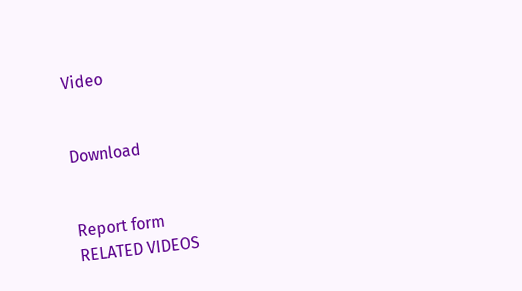Video


Download


Report form
RELATED VIDEOS